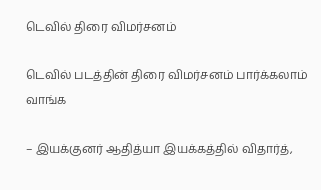டெவில் திரை விமர்சனம்

டெவில் படத்தின் திரை விமர்சனம் பார்க்கலாம் வாங்க

– இயக்குனர் ஆதித்யா இயக்கத்தில் விதார்த்,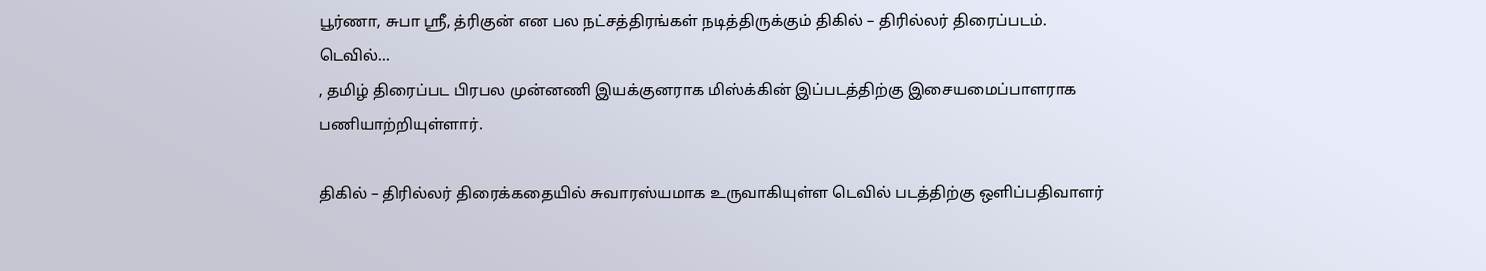பூர்ணா, சுபா ஸ்ரீ, த்ரிகுன் என பல நட்சத்திரங்கள் நடித்திருக்கும் திகில் – திரில்லர் திரைப்படம்.
டெவில்…
, தமிழ் திரைப்பட பிரபல முன்னணி இயக்குனராக மிஸ்க்கின் இப்படத்திற்கு இசையமைப்பாளராக பணியாற்றியுள்ளார்.

திகில் – திரில்லர் திரைக்கதையில் சுவாரஸ்யமாக உருவாகியுள்ள டெவில் படத்திற்கு ஒளிப்பதிவாளர்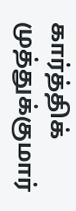கார்த்திக் முத்துக்குமார்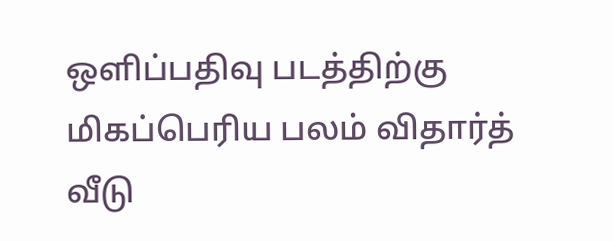ஒளிப்பதிவு படத்திற்கு மிகப்பெரிய பலம் விதார்த் வீடு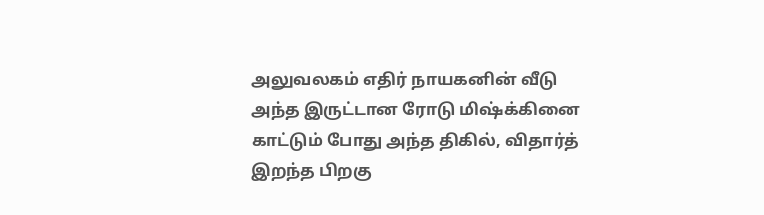அலுவலகம் எதிர் நாயகனின் வீடு அந்த இருட்டான ரோடு மிஷ்க்கினை காட்டும் போது அந்த திகில், விதார்த் இறந்த பிறகு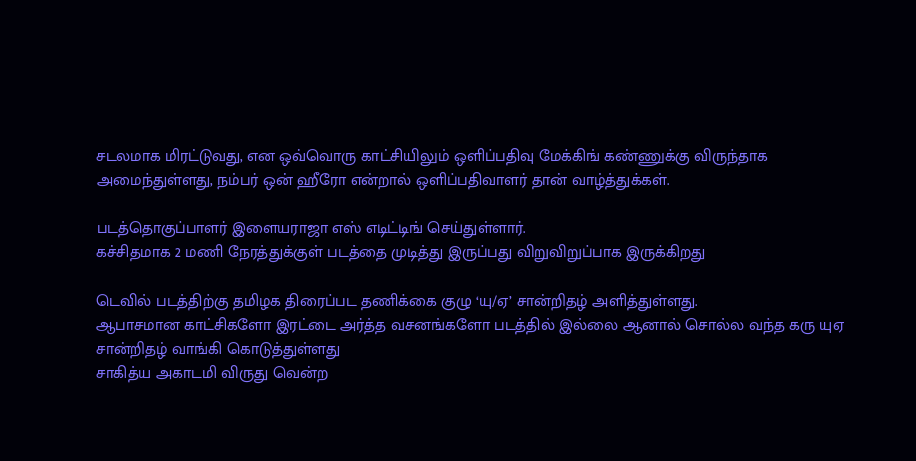சடலமாக மிரட்டுவது, என ஒவ்வொரு காட்சியிலும் ஒளிப்பதிவு மேக்கிங் கண்ணுக்கு விருந்தாக அமைந்துள்ளது, நம்பர் ஒன் ஹீரோ என்றால் ஒளிப்பதிவாளர் தான் வாழ்த்துக்கள்.

படத்தொகுப்பாளர் இளையராஜா எஸ் எடிட்டிங் செய்துள்ளார்.
கச்சிதமாக 2 மணி நேரத்துக்குள் படத்தை முடித்து இருப்பது விறுவிறுப்பாக இருக்கிறது

டெவில் படத்திற்கு தமிழக திரைப்பட தணிக்கை குழு ‘யு/ஏ’ சான்றிதழ் அளித்துள்ளது.
ஆபாசமான காட்சிகளோ இரட்டை அர்த்த வசனங்களோ படத்தில் இல்லை ஆனால் சொல்ல வந்த கரு யுஏ சான்றிதழ் வாங்கி கொடுத்துள்ளது
சாகித்ய அகாடமி விருது வென்ற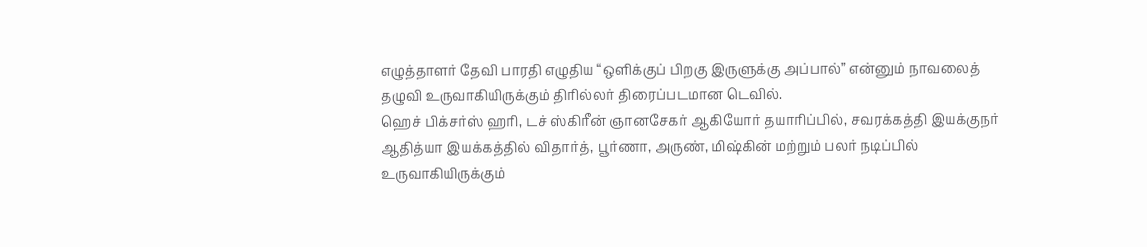எழுத்தாளர் தேவி பாரதி எழுதிய “ஒளிக்குப் பிறகு இருளுக்கு அப்பால்” என்னும் நாவலைத் தழுவி உருவாகியிருக்கும் திரில்லர் திரைப்படமான டெவில்.
ஹெச் பிக்சர்ஸ் ஹரி, டச் ஸ்கிரீன் ஞானசேகர் ஆகியோர் தயாரிப்பில், சவரக்கத்தி இயக்குநர் ஆதித்யா இயக்கத்தில் விதார்த், பூர்ணா, அருண், மிஷ்கின் மற்றும் பலர் நடிப்பில் உருவாகியிருக்கும்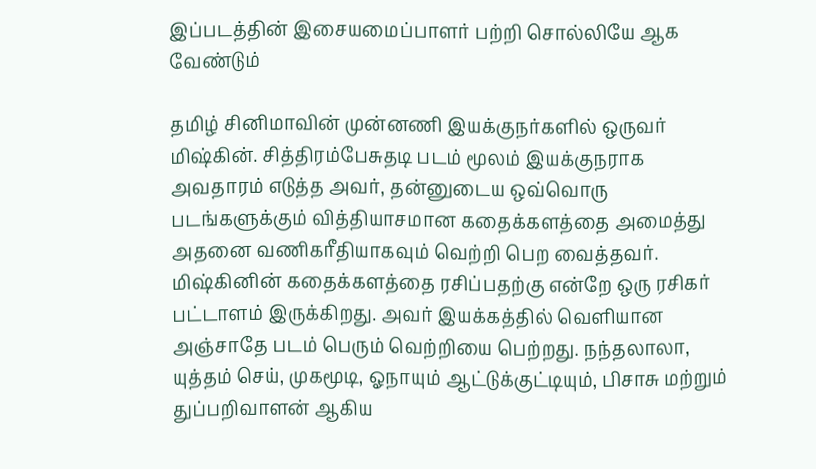இப்படத்தின் இசையமைப்பாளர் பற்றி சொல்லியே ஆக வேண்டும்

தமிழ் சினிமாவின் முன்னணி இயக்குநர்களில் ஒருவர் மிஷ்கின். சித்திரம்பேசுதடி படம் மூலம் இயக்குநராக அவதாரம் எடுத்த அவர், தன்னுடைய ஒவ்வொரு படங்களுக்கும் வித்தியாசமான கதைக்களத்தை அமைத்து அதனை வணிகரீதியாகவும் வெற்றி பெற வைத்தவர். மிஷ்கினின் கதைக்களத்தை ரசிப்பதற்கு என்றே ஒரு ரசிகர் பட்டாளம் இருக்கிறது. அவர் இயக்கத்தில் வெளியான அஞ்சாதே படம் பெரும் வெற்றியை பெற்றது. நந்தலாலா, யுத்தம் செய், முகமூடி, ஓநாயும் ஆட்டுக்குட்டியும், பிசாசு மற்றும் துப்பறிவாளன் ஆகிய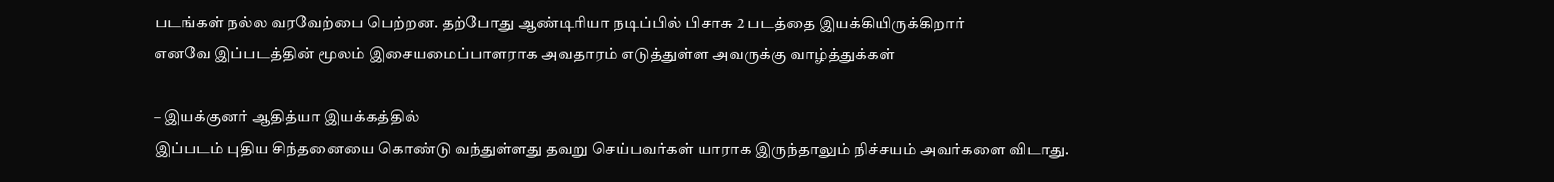படங்கள் நல்ல வரவேற்பை பெற்றன. தற்போது ஆண்டிரியா நடிப்பில் பிசாசு 2 படத்தை இயக்கியிருக்கிறார்
எனவே இப்படத்தின் மூலம் இசையமைப்பாளராக அவதாரம் எடுத்துள்ள அவருக்கு வாழ்த்துக்கள்

– இயக்குனர் ஆதித்யா இயக்கத்தில்
இப்படம் புதிய சிந்தனையை கொண்டு வந்துள்ளது தவறு செய்பவர்கள் யாராக இருந்தாலும் நிச்சயம் அவர்களை விடாது.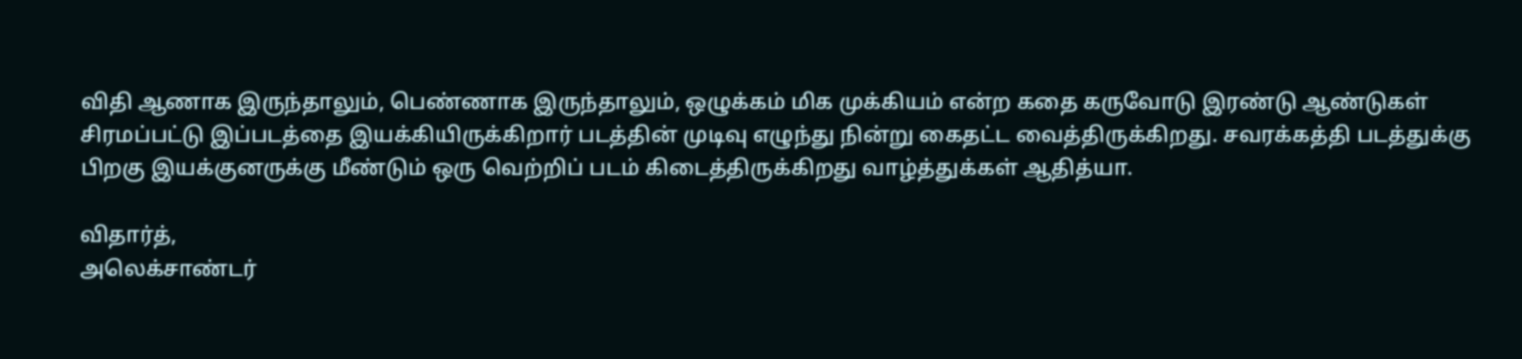விதி ஆணாக இருந்தாலும், பெண்ணாக இருந்தாலும், ஒழுக்கம் மிக முக்கியம் என்ற கதை கருவோடு இரண்டு ஆண்டுகள் சிரமப்பட்டு இப்படத்தை இயக்கியிருக்கிறார் படத்தின் முடிவு எழுந்து நின்று கைதட்ட வைத்திருக்கிறது. சவரக்கத்தி படத்துக்கு பிறகு இயக்குனருக்கு மீண்டும் ஒரு வெற்றிப் படம் கிடைத்திருக்கிறது வாழ்த்துக்கள் ஆதித்யா.

விதார்த்,
அலெக்சாண்டர்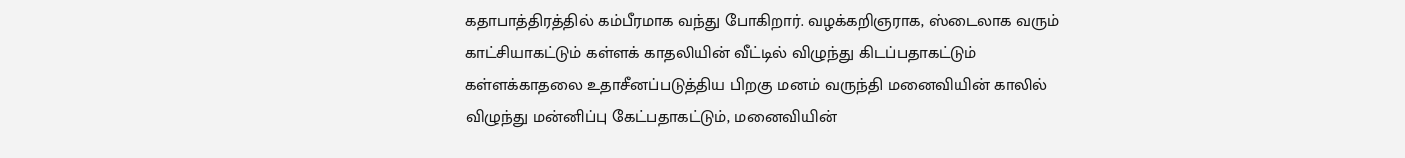கதாபாத்திரத்தில் கம்பீரமாக வந்து போகிறார். வழக்கறிஞராக, ஸ்டைலாக வரும் காட்சியாகட்டும் கள்ளக் காதலியின் வீட்டில் விழுந்து கிடப்பதாகட்டும் கள்ளக்காதலை உதாசீனப்படுத்திய பிறகு மனம் வருந்தி மனைவியின் காலில் விழுந்து மன்னிப்பு கேட்பதாகட்டும், மனைவியின்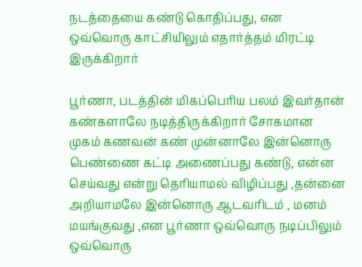நடத்தையை கண்டு கொதிப்பது, என ஒவ்வொரு காட்சியிலும் எதார்த்தம் மிரட்டி இருக்கிறார்

பூர்ணா, படத்தின் மிகப்பெரிய பலம் இவர்தான் கண்களாலே நடித்திருக்கிறார் சோகமான முகம் கணவன் கண் முன்னாலே இன்னொரு பெண்ணை கட்டி அணைப்பது கண்டு, என்ன செய்வது என்று தெரியாமல் விழிப்பது ,தன்னை அறியாமலே இன்னொரு ஆடவரிடம் , மனம் மயங்குவது ,என பூர்ணா ஒவ்வொரு நடிப்பிலும் ஒவ்வொரு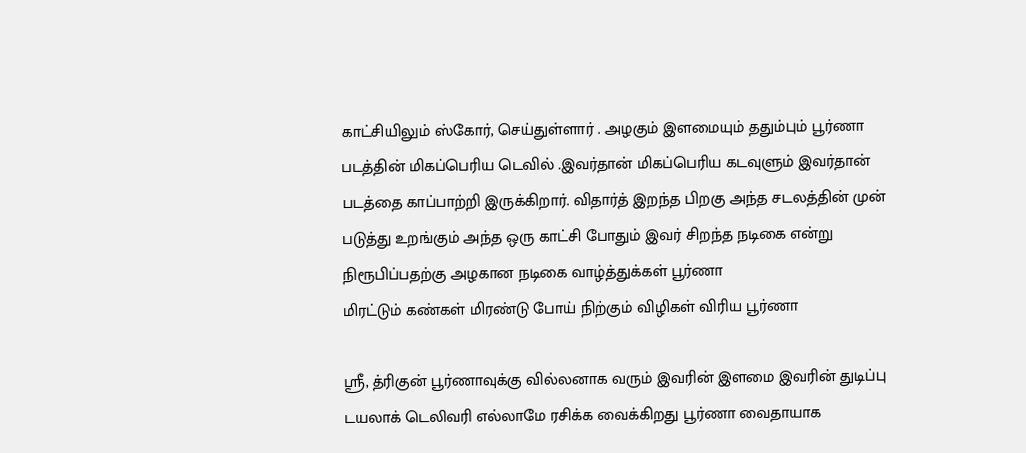காட்சியிலும் ஸ்கோர், செய்துள்ளார் . அழகும் இளமையும் ததும்பும் பூர்ணா படத்தின் மிகப்பெரிய டெவில் .இவர்தான் மிகப்பெரிய கடவுளும் இவர்தான் படத்தை காப்பாற்றி இருக்கிறார். விதார்த் இறந்த பிறகு அந்த சடலத்தின் முன் படுத்து உறங்கும் அந்த ஒரு காட்சி போதும் இவர் சிறந்த நடிகை என்று நிரூபிப்பதற்கு அழகான நடிகை வாழ்த்துக்கள் பூர்ணா
மிரட்டும் கண்கள் மிரண்டு போய் நிற்கும் விழிகள் விரிய பூர்ணா

ஸ்ரீ, த்ரிகுன் பூர்ணாவுக்கு வில்லனாக வரும் இவரின் இளமை இவரின் துடிப்பு டயலாக் டெலிவரி எல்லாமே ரசிக்க வைக்கிறது பூர்ணா வைதாயாக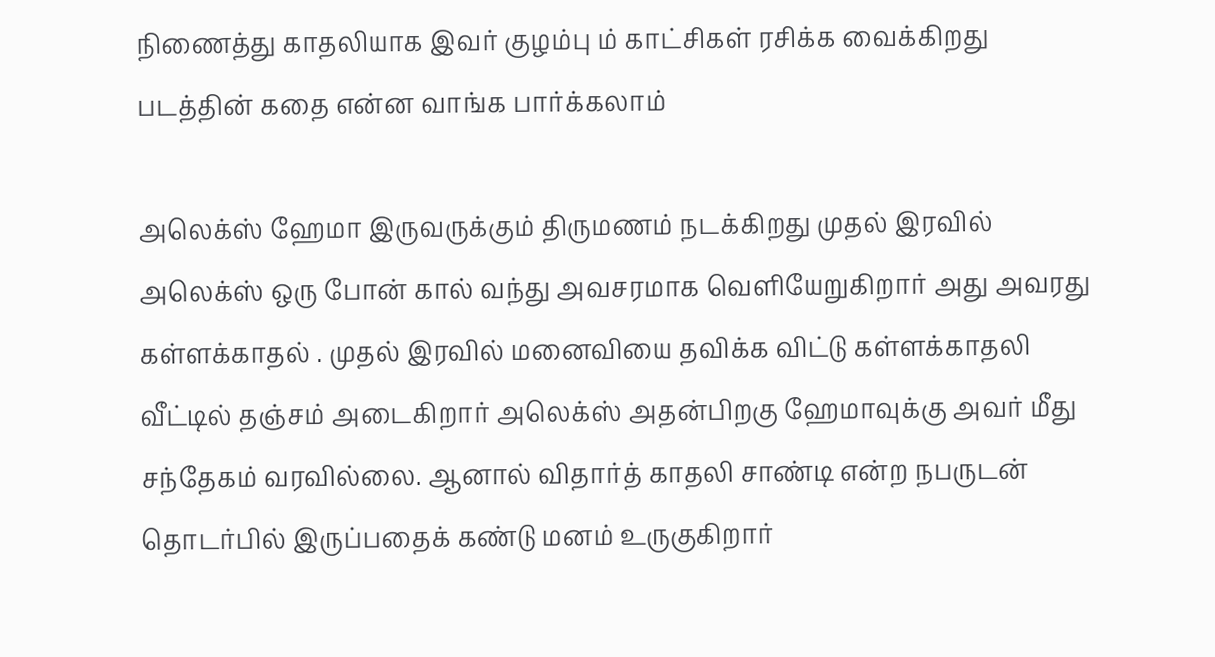நிணைத்து காதலியாக இவர் குழம்பு ம் காட்சிகள் ரசிக்க வைக்கிறது
படத்தின் கதை என்ன வாங்க பார்க்கலாம்

அலெக்ஸ் ஹேமா இருவருக்கும் திருமணம் நடக்கிறது முதல் இரவில் அலெக்ஸ் ஒரு போன் கால் வந்து அவசரமாக வெளியேறுகிறார் அது அவரது கள்ளக்காதல் . முதல் இரவில் மனைவியை தவிக்க விட்டு கள்ளக்காதலி வீட்டில் தஞ்சம் அடைகிறார் அலெக்ஸ் அதன்பிறகு ஹேமாவுக்கு அவர் மீது சந்தேகம் வரவில்லை. ஆனால் விதார்த் காதலி சாண்டி என்ற நபருடன் தொடர்பில் இருப்பதைக் கண்டு மனம் உருகுகிறார்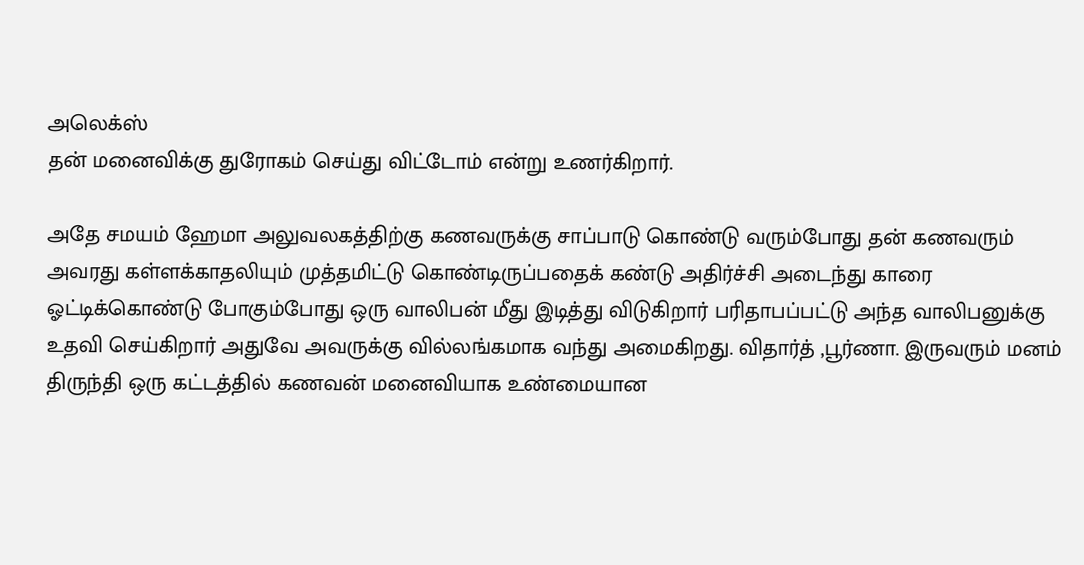அலெக்ஸ்
தன் மனைவிக்கு துரோகம் செய்து விட்டோம் என்று உணர்கிறார்.

அதே சமயம் ஹேமா அலுவலகத்திற்கு கணவருக்கு சாப்பாடு கொண்டு வரும்போது தன் கணவரும் அவரது கள்ளக்காதலியும் முத்தமிட்டு கொண்டிருப்பதைக் கண்டு அதிர்ச்சி அடைந்து காரை ஓட்டிக்கொண்டு போகும்போது ஒரு வாலிபன் மீது இடித்து விடுகிறார் பரிதாபப்பட்டு அந்த வாலிபனுக்கு உதவி செய்கிறார் அதுவே அவருக்கு வில்லங்கமாக வந்து அமைகிறது. விதார்த் ,பூர்ணா. இருவரும் மனம் திருந்தி ஒரு கட்டத்தில் கணவன் மனைவியாக உண்மையான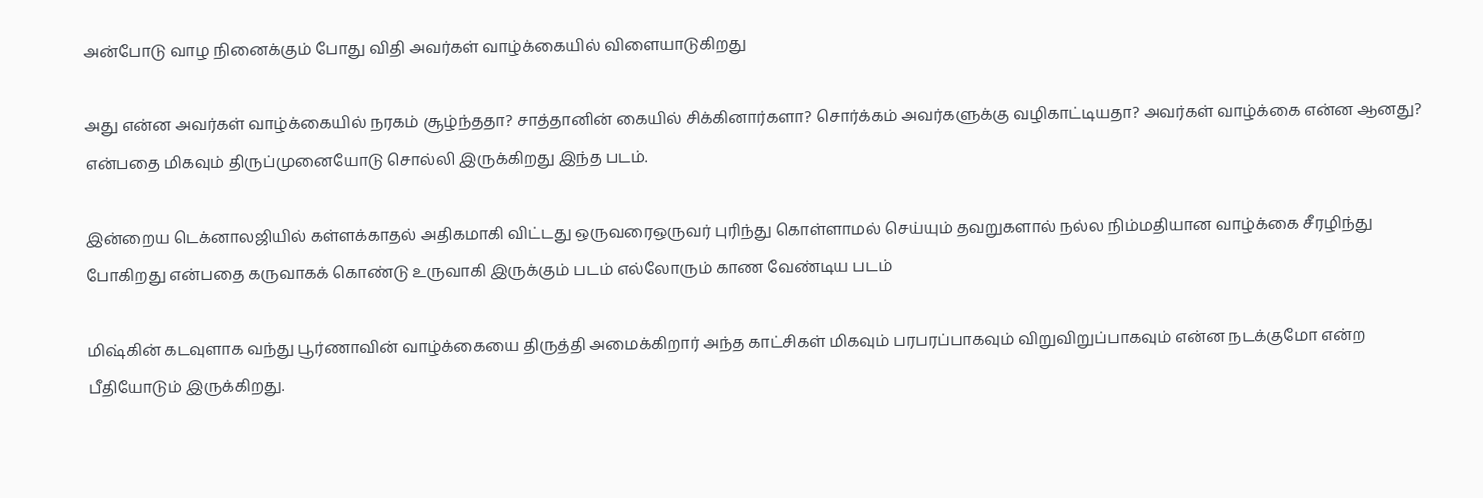அன்போடு வாழ நினைக்கும் போது விதி அவர்கள் வாழ்க்கையில் விளையாடுகிறது

அது என்ன அவர்கள் வாழ்க்கையில் நரகம் சூழ்ந்ததா? சாத்தானின் கையில் சிக்கினார்களா? சொர்க்கம் அவர்களுக்கு வழிகாட்டியதா? அவர்கள் வாழ்க்கை என்ன ஆனது? என்பதை மிகவும் திருப்முனையோடு சொல்லி இருக்கிறது இந்த படம்.

இன்றைய டெக்னாலஜியில் கள்ளக்காதல் அதிகமாகி விட்டது ஒருவரைஒருவர் புரிந்து கொள்ளாமல் செய்யும் தவறுகளால் நல்ல நிம்மதியான வாழ்க்கை சீரழிந்து போகிறது என்பதை கருவாகக் கொண்டு உருவாகி இருக்கும் படம் எல்லோரும் காண வேண்டிய படம்

மிஷ்கின் கடவுளாக வந்து பூர்ணாவின் வாழ்க்கையை திருத்தி அமைக்கிறார் அந்த காட்சிகள் மிகவும் பரபரப்பாகவும் விறுவிறுப்பாகவும் என்ன நடக்குமோ என்ற பீதியோடும் இருக்கிறது.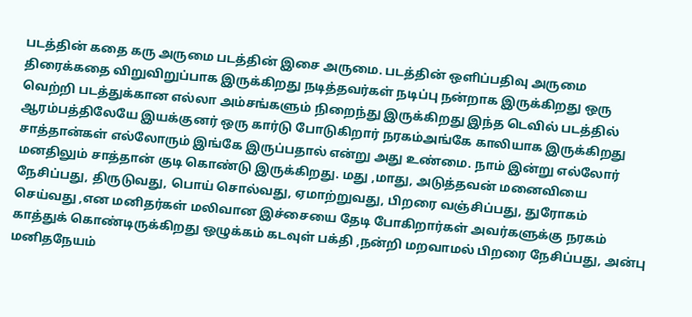படத்தின் கதை கரு அருமை படத்தின் இசை அருமை. படத்தின் ஒளிப்பதிவு அருமை திரைக்கதை விறுவிறுப்பாக இருக்கிறது நடித்தவர்கள் நடிப்பு நன்றாக இருக்கிறது ஒரு வெற்றி படத்துக்கான எல்லா அம்சங்களும் நிறைந்து இருக்கிறது இந்த டெவில் படத்தில் ஆரம்பத்திலேயே இயக்குனர் ஒரு கார்டு போடுகிறார் நரகம்அங்கே காலியாக இருக்கிறது சாத்தான்கள் எல்லோரும் இங்கே இருப்பதால் என்று அது உண்மை. நாம் இன்று எல்லோர் மனதிலும் சாத்தான் குடி கொண்டு இருக்கிறது. மது ,மாது, அடுத்தவன் மனைவியை நேசிப்பது, திருடுவது, பொய் சொல்வது, ஏமாற்றுவது, பிறரை வஞ்சிப்பது, துரோகம் செய்வது ,என மனிதர்கள் மலிவான இச்சையை தேடி போகிறார்கள் அவர்களுக்கு நரகம் காத்துக் கொண்டிருக்கிறது ஒழுக்கம் கடவுள் பக்தி ,நன்றி மறவாமல் பிறரை நேசிப்பது, அன்பு மனிதநேயம்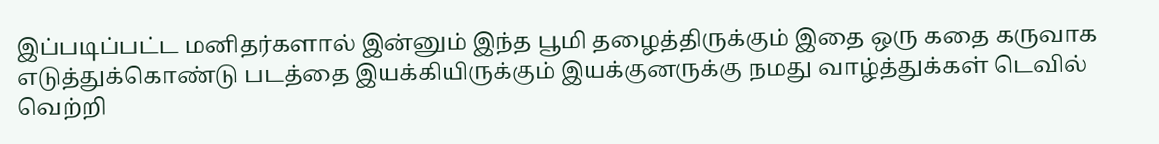இப்படிப்பட்ட மனிதர்களால் இன்னும் இந்த பூமி தழைத்திருக்கும் இதை ஒரு கதை கருவாக எடுத்துக்கொண்டு படத்தை இயக்கியிருக்கும் இயக்குனருக்கு நமது வாழ்த்துக்கள் டெவில் வெற்றி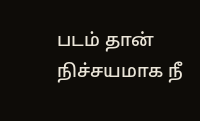படம் தான் நிச்சயமாக நீ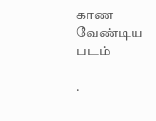காண வேண்டிய படம்

.